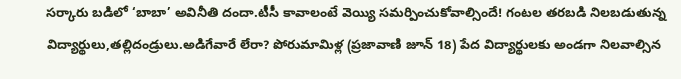సర్కారు బడిలో ‘బాబా’ అవినీతి దందా.టీసీ కావాలంటే వెయ్యి సమర్పించుకోవాల్సిందే! గంటల తరబడి నిలబడుతున్న విద్యార్థులు,తల్లిదండ్రులు.అడిగేవారే లేరా? పోరుమామిళ్ల (ప్రజావాణి జూన్ 18) పేద విద్యార్థులకు అండగా నిలవాల్సిన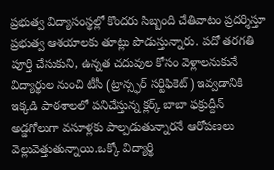ప్రభుత్వ విద్యాసంస్థల్లో కొందరు సిబ్బంది చేతివాటం ప్రదర్శిస్తూ ప్రభుత్వ ఆశయాలకు తూట్లు పొడుస్తున్నారు. పదో తరగతి పూర్తి చేసుకుని, ఉన్నత చదువుల కోసం వెళ్లాలనుకునే విద్యార్థుల నుంచి టీసీ (ట్రాన్స్ఫర్ సర్టిఫికెట్) ఇవ్వడానికి ఇక్కడి పాఠశాలలో పనిచేస్తున్న క్లర్క్ బాబా ఫక్రుద్దీన్ అడ్డగోలుగా వసూళ్లకు పాల్పడుతున్నారనే ఆరోపణలు వెల్లువెత్తుతున్నాయి.ఒక్కో విద్యార్థి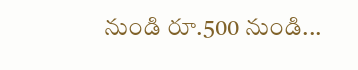నుండి రూ.500 నుండి...